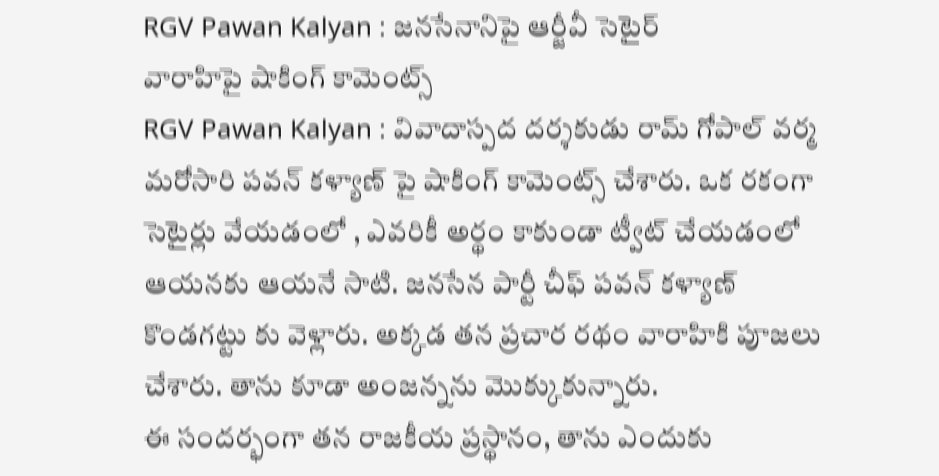RGV Pawan Kalyan : జనసేనానిపై ఆర్జీవీ సెటైర్
వారాహిపై షాకింగ్ కామెంట్స్
RGV Pawan Kalyan : వివాదాస్పద దర్శకుడు రామ్ గోపాల్ వర్మ మరోసారి పవన్ కళ్యాణ్ పై షాకింగ్ కామెంట్స్ చేశారు. ఒక రకంగా సెటైర్లు వేయడంలో , ఎవరికీ అర్థం కాకుండా ట్వీట్ చేయడంలో ఆయనకు ఆయనే సాటి. జనసేన పార్టీ చీఫ్ పవన్ కళ్యాణ్ కొండగట్టు కు వెళ్లారు. అక్కడ తన ప్రచార రథం వారాహికి పూజలు చేశారు. తాను కూడా అంజన్నను మొక్కుకున్నారు.
ఈ సందర్భంగా తన రాజకీయ ప్రస్థానం, తాను ఎందుకు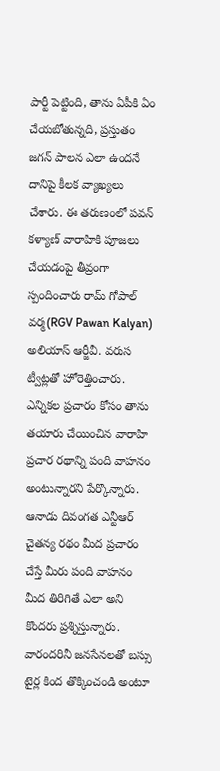పార్టీ పెట్టింది, తాను ఏపీకి ఏం చేయబోతున్నది, ప్రస్తుతం జగన్ పాలన ఎలా ఉందనే దానిపై కీలక వ్యాఖ్యలు చేశారు. ఈ తరుణంలో పవన్ కళ్యాణ్ వారాహికి పూజలు చేయడంపై తీవ్రంగా స్పందించారు రామ్ గోపాల్ వర్మ(RGV Pawan Kalyan) అలియాస్ ఆర్జీవీ. వరుస ట్వీట్లతో హోరెత్తించారు.
ఎన్నికల ప్రచారం కోసం తాను తయారు చేయించిన వారాహి ప్రచార రథాన్ని పంది వాహనం అంటున్నారని పేర్కొన్నారు. ఆనాడు దివంగత ఎన్టీఆర్ చైతన్య రథం మీద ప్రచారం చేస్తే మీరు పంది వాహనం మీద తిరిగితే ఎలా అని కొందరు ప్రశ్నిస్తున్నారు. వారందరినీ జనసేనలతో బస్సు టైర్ల కింద తొక్కించండి అంటూ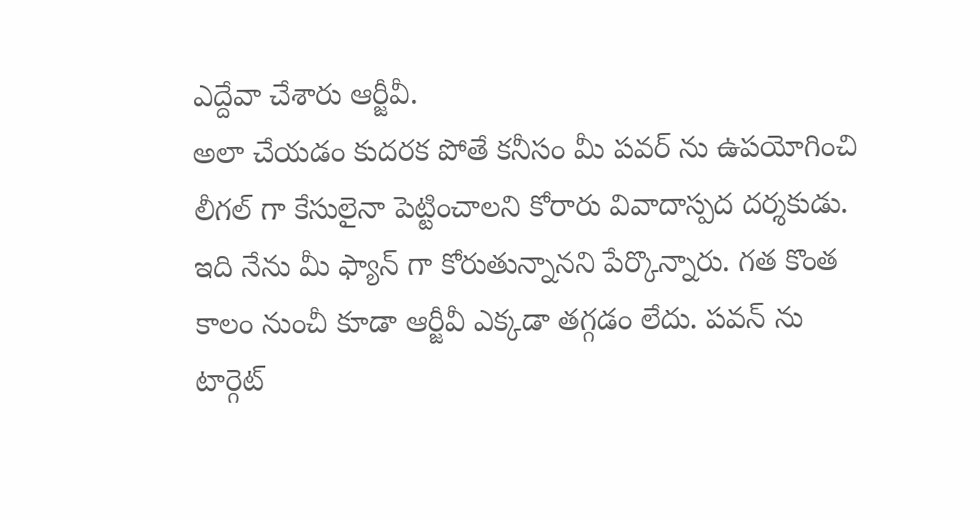ఎద్దేవా చేశారు ఆర్జీవీ.
అలా చేయడం కుదరక పోతే కనీసం మీ పవర్ ను ఉపయోగించి లీగల్ గా కేసులైనా పెట్టించాలని కోరారు వివాదాస్పద దర్శకుడు. ఇది నేను మీ ఫ్యాన్ గా కోరుతున్నానని పేర్కొన్నారు. గత కొంత కాలం నుంచీ కూడా ఆర్జీవీ ఎక్కడా తగ్గడం లేదు. పవన్ ను టార్గెట్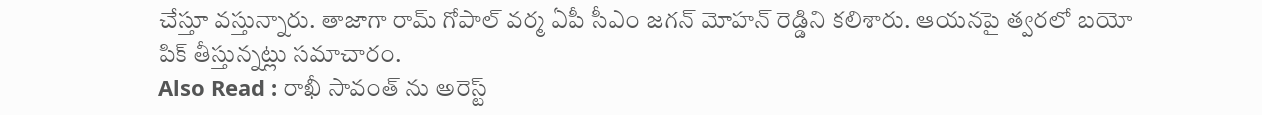చేస్తూ వస్తున్నారు. తాజాగా రామ్ గోపాల్ వర్మ ఏపీ సీఎం జగన్ మోహన్ రెడ్డిని కలిశారు. ఆయనపై త్వరలో బయో పిక్ తీస్తున్నట్లు సమాచారం.
Also Read : రాఖీ సావంత్ ను అరెస్ట్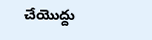చేయొద్దు